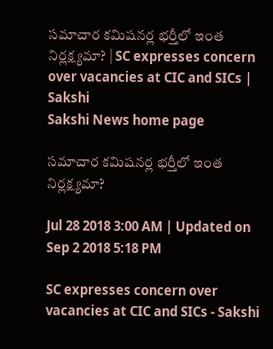సమాచార కమిషనర్ల భర్తీలో ఇంత నిర్లక్ష్యమా? | SC expresses concern over vacancies at CIC and SICs | Sakshi
Sakshi News home page

సమాచార కమిషనర్ల భర్తీలో ఇంత నిర్లక్ష్యమా?

Jul 28 2018 3:00 AM | Updated on Sep 2 2018 5:18 PM

SC expresses concern over vacancies at CIC and SICs - Sakshi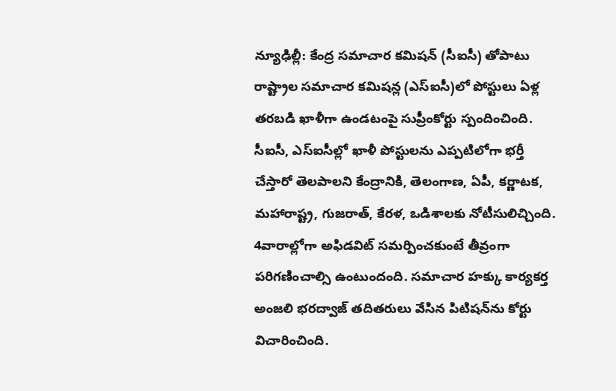న్యూఢిల్లీ: కేంద్ర సమాచార కమిషన్‌ (సీఐసీ) తోపాటు రాష్ట్రాల సమాచార కమిషన్ల (ఎస్‌ఐసీ)లో పోస్టులు ఏళ్ల తరబడి ఖాళీగా ఉండటంపై సుప్రీంకోర్టు స్పందించింది. సీఐసీ, ఎస్‌ఐసీల్లో ఖాళీ పోస్టులను ఎప్పటిలోగా భర్తీ చేస్తారో తెలపాలని కేంద్రానికి, తెలంగాణ, ఏపీ, కర్ణాటక, మహారాష్ట్ర, గుజరాత్, కేరళ, ఒడిశాలకు నోటీసులిచ్చింది. 4వారాల్లోగా అఫిడవిట్‌ సమర్పించకుంటే తీవ్రంగా పరిగణించాల్సి ఉంటుందంది. సమాచార హక్కు కార్యకర్త అంజలి భరద్వాజ్‌ తదితరులు వేసిన పిటిషన్‌ను కోర్టు విచారించింది.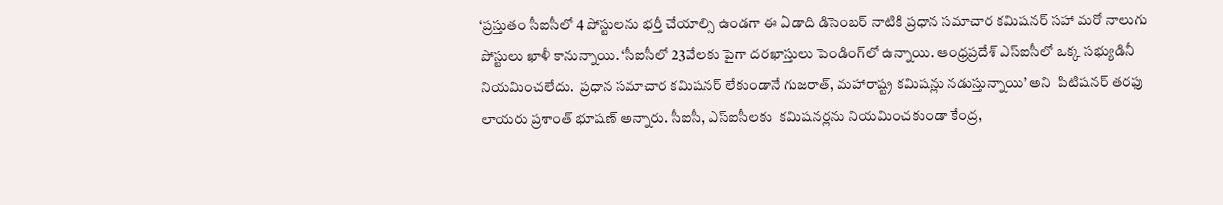‘ప్రస్తుతం సీఐసీలో 4 పోస్టులను భర్తీ చేయాల్సి ఉండగా ఈ ఏడాది డిసెంబర్‌ నాటికి ప్రధాన సమాచార కమిషనర్‌ సహా మరో నాలుగు పోస్టులు ఖాళీ కానున్నాయి. ‘సీఐసీలో 23వేలకు పైగా దరఖాస్తులు పెండింగ్‌లో ఉన్నాయి. ఆంధ్రప్రదేశ్‌ ఎస్‌ఐసీలో ఒక్క సభ్యుడినీ నియమించలేదు.  ప్రధాన సమాచార కమిషనర్‌ లేకుండానే గుజరాత్, మహారాష్ట్ర కమిషన్లు నడుస్తున్నాయి’ అని  పిటిషనర్‌ తరఫు లాయరు ప్రశాంత్‌ భూషణ్‌ అన్నారు. సీఐసీ, ఎస్‌ఐసీలకు  కమిషనర్లను నియమించకుండా కేంద్ర,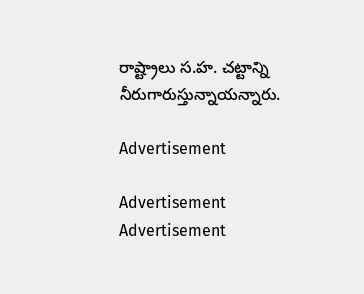రాష్ట్రాలు స.హ. చట్టాన్ని నీరుగారుస్తున్నాయన్నారు.

Advertisement

Advertisement
Advertisement